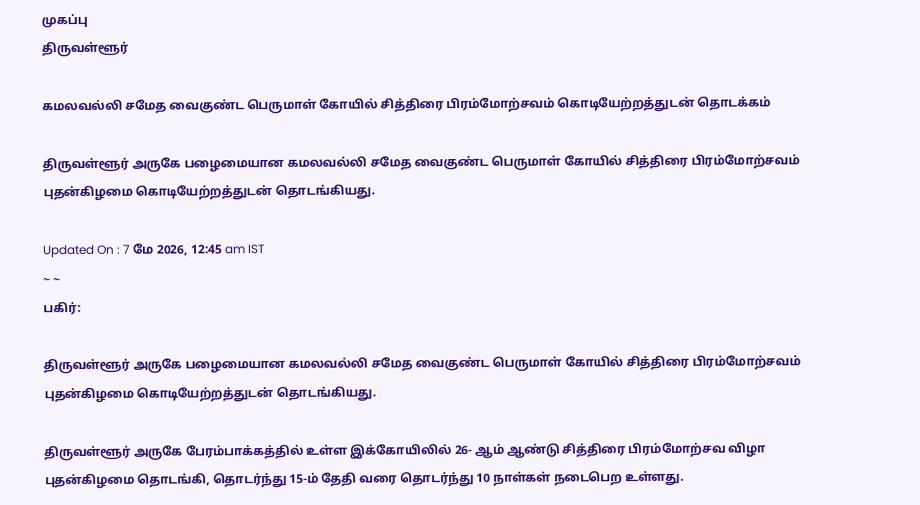முகப்பு
திருவள்ளூர்

கமலவல்லி சமேத வைகுண்ட பெருமாள் கோயில் சித்திரை பிரம்மோற்சவம் கொடியேற்றத்துடன் தொடக்கம்

திருவள்ளூர் அருகே பழைமையான கமலவல்லி சமேத வைகுண்ட பெருமாள் கோயில் சித்திரை பிரம்மோற்சவம் புதன்கிழமை கொடியேற்றத்துடன் தொடங்கியது.

Updated On : 7 மே 2026, 12:45 am IST
~ ~
பகிர்:

திருவள்ளூர் அருகே பழைமையான கமலவல்லி சமேத வைகுண்ட பெருமாள் கோயில் சித்திரை பிரம்மோற்சவம் புதன்கிழமை கொடியேற்றத்துடன் தொடங்கியது.

திருவள்ளூர் அருகே பேரம்பாக்கத்தில் உள்ள இக்கோயிலில் 26- ஆம் ஆண்டு சித்திரை பிரம்மோற்சவ விழா புதன்கிழமை தொடங்கி, தொடர்ந்து 15-ம் தேதி வரை தொடர்ந்து 10 நாள்கள் நடைபெற உள்ளது.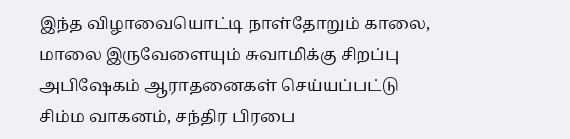இந்த விழாவையொட்டி நாள்தோறும் காலை, மாலை இருவேளையும் சுவாமிக்கு சிறப்பு அபிஷேகம் ஆராதனைகள் செய்யப்பட்டு சிம்ம வாகனம், சந்திர பிரபை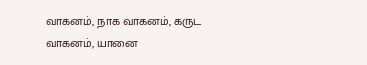வாகனம், நாக வாகனம், கருட வாகனம், யானை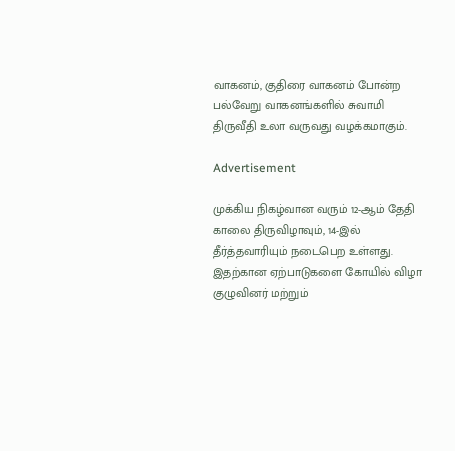வாகனம், குதிரை வாகனம் போன்ற பல்வேறு வாகனங்களில் சுவாமி திருவீதி உலா வருவது வழக்கமாகும்.

Advertisement

முக்கிய நிகழ்வான வரும் 12-ஆம் தேதி காலை திருவிழாவும், 14-இல் தீர்த்தவாரியும் நடைபெற உள்ளது. இதற்கான ஏற்பாடுகளை கோயில் விழா குழுவினர் மற்றும்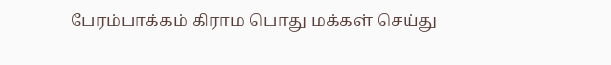பேரம்பாக்கம் கிராம பொது மக்கள் செய்து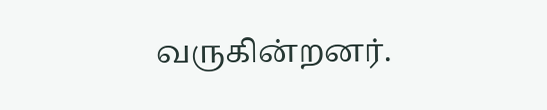வருகின்றனர்.